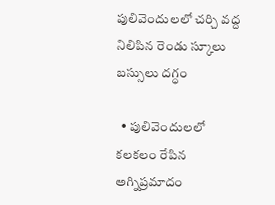పులివెందులలో చర్చి వద్ద నిలిపిన రెండు స్కూలు బస్సులు దగ్ధం

  • పులివెందులలో కలకలం రేపిన అగ్నిప్రమాదం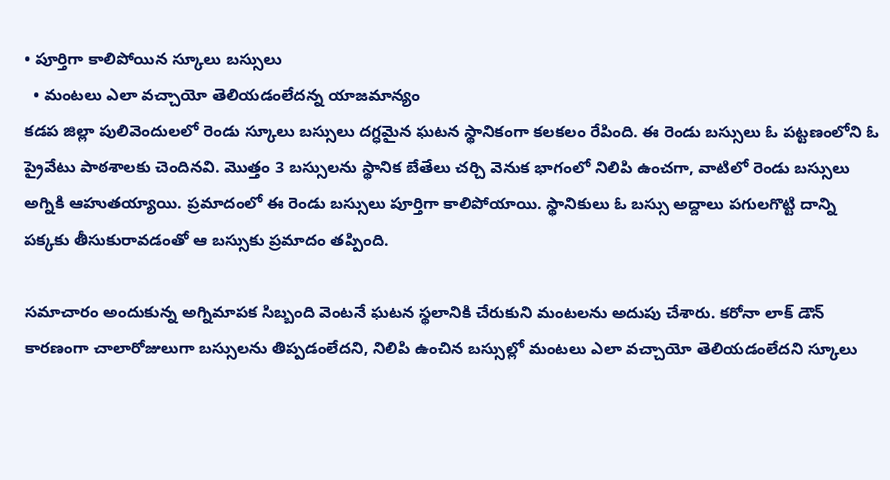• పూర్తిగా కాలిపోయిన స్కూలు బస్సులు
  • మంటలు ఎలా వచ్చాయో తెలియడంలేదన్న యాజమాన్యం
కడప జిల్లా పులివెందులలో రెండు స్కూలు బస్సులు దగ్ధమైన ఘటన స్థానికంగా కలకలం రేపింది. ఈ రెండు బస్సులు ఓ పట్టణంలోని ఓ ప్రైవేటు పాఠశాలకు చెందినవి. మొత్తం 3 బస్సులను స్థానిక బేతేలు చర్చి వెనుక భాగంలో నిలిపి ఉంచగా, వాటిలో రెండు బస్సులు అగ్నికి ఆహుతయ్యాయి. ప్రమాదంలో ఈ రెండు బస్సులు పూర్తిగా కాలిపోయాయి. స్థానికులు ఓ బస్సు అద్దాలు పగులగొట్టి దాన్ని పక్కకు తీసుకురావడంతో ఆ బస్సుకు ప్రమాదం తప్పింది.

సమాచారం అందుకున్న అగ్నిమాపక సిబ్బంది వెంటనే ఘటన స్థలానికి చేరుకుని మంటలను అదుపు చేశారు. కరోనా లాక్ డౌన్ కారణంగా చాలారోజులుగా బస్సులను తిప్పడంలేదని, నిలిపి ఉంచిన బస్సుల్లో మంటలు ఎలా వచ్చాయో తెలియడంలేదని స్కూలు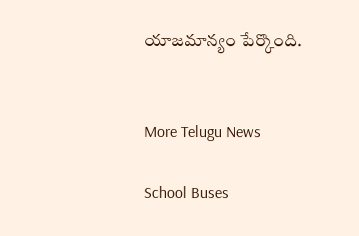యాజమాన్యం పేర్కొంది.


More Telugu News

School Buses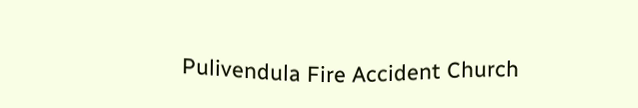Pulivendula Fire Accident Church